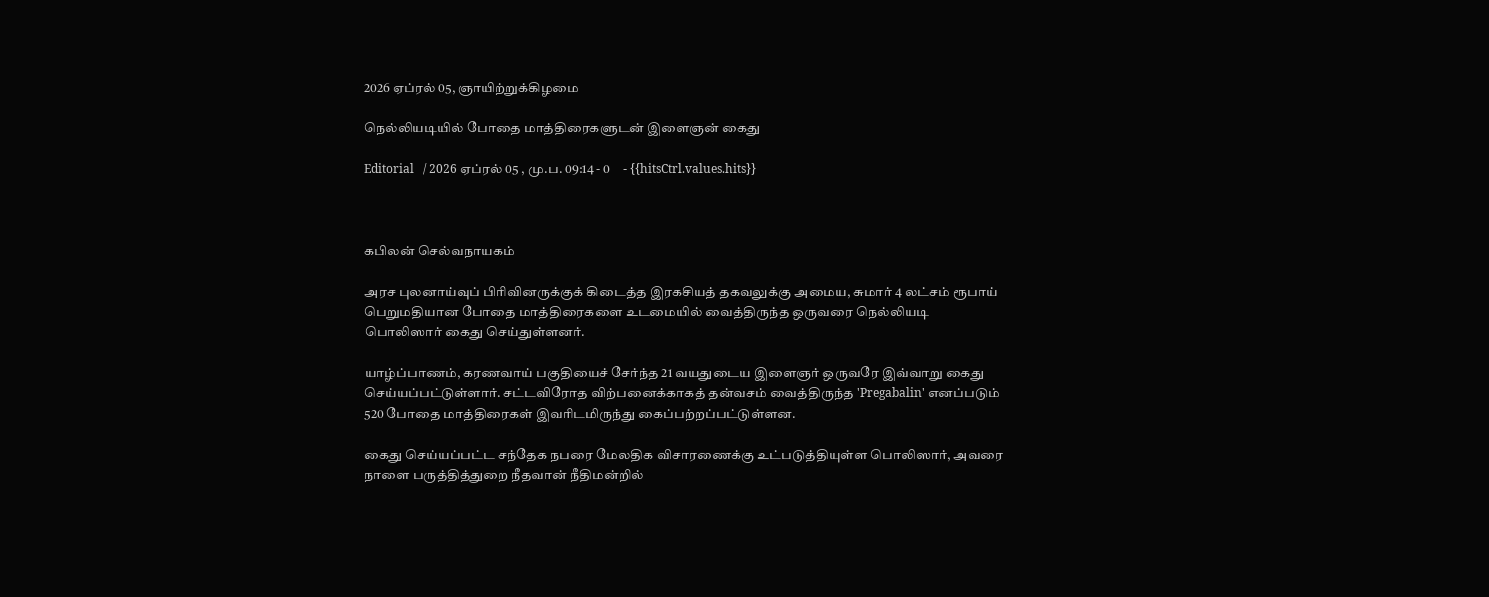2026 ஏப்ரல் 05, ஞாயிற்றுக்கிழமை

நெல்லியடியில் போதை மாத்திரைகளுடன் இளைஞன் கைது

Editorial   / 2026 ஏப்ரல் 05 , மு.ப. 09:14 - 0     - {{hitsCtrl.values.hits}}



கபிலன் செல்வநாயகம்

அரச புலனாய்வுப் பிரிவினருக்குக் கிடைத்த இரகசியத் தகவலுக்கு அமைய, சுமார் 4 லட்சம் ரூபாய் பெறுமதியான போதை மாத்திரைகளை உடமையில் வைத்திருந்த ஒருவரை நெல்லியடி பொலிஸார் கைது செய்துள்ளனர்.

யாழ்ப்பாணம், கரணவாய் பகுதியைச் சேர்ந்த 21 வயதுடைய இளைஞர் ஒருவரே இவ்வாறு கைது செய்யப்பட்டுள்ளார். சட்டவிரோத விற்பனைக்காகத் தன்வசம் வைத்திருந்த 'Pregabalin' எனப்படும் 520 போதை மாத்திரைகள் இவரிடமிருந்து கைப்பற்றப்பட்டுள்ளன.

கைது செய்யப்பட்ட சந்தேக நபரை மேலதிக விசாரணைக்கு உட்படுத்தியுள்ள பொலிஸார், அவரை நாளை பருத்தித்துறை நீதவான் நீதிமன்றில்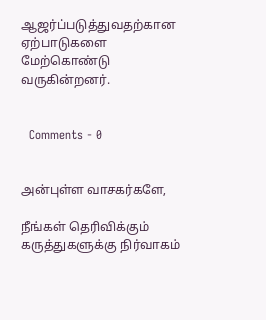ஆஜர்ப்படுத்துவதற்கான ஏற்பாடுகளை மேற்கொண்டு வருகின்றனர்.


  Comments - 0


அன்புள்ள வாசகர்களே,

நீங்கள் தெரிவிக்கும் கருத்துகளுக்கு நிர்வாகம்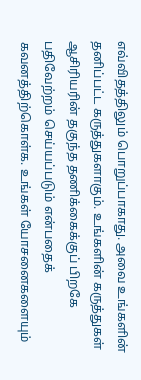எவ்விதத்திலும் பொறுப்பாகாது. அவை உங்களின் தனிப்பட்ட கருத்துகளாகும். உங்களின் கருத்துகள் ஆசிரியரின் தகுந்த தணிக்கைக்குப் பிறகே பதிவேற்றம் செய்யப்படும் என்பதைக் கவனத்திற்கொள்க. உங்கள் யோசனைகளையும்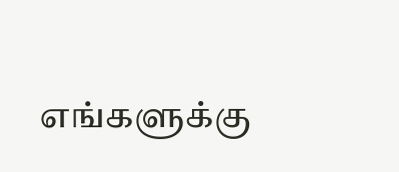எங்களுக்கு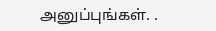அனுப்புங்கள். .